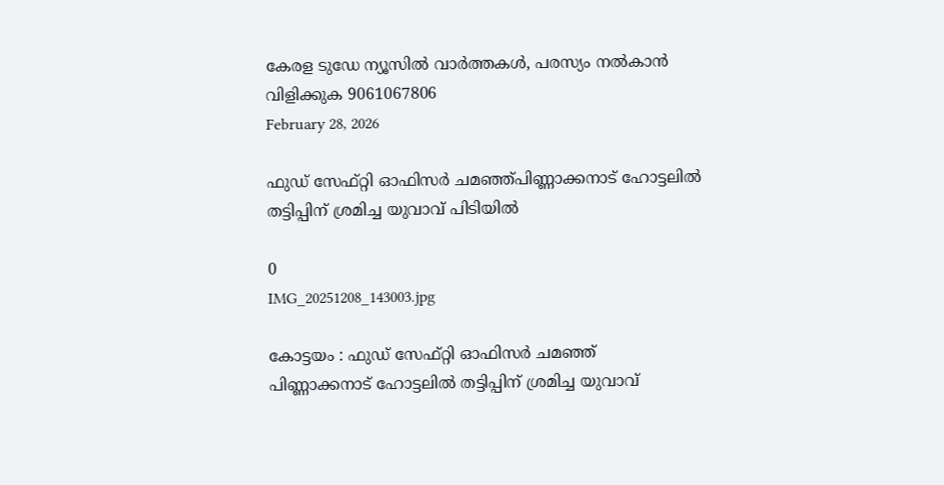കേരള ടുഡേ ന്യൂസിൽ വാർത്തകൾ, പരസ്യം നൽകാൻ വിളിക്കുക 9061067806
February 28, 2026

ഫുഡ് സേഫ്റ്റി ഓഫിസർ ചമഞ്ഞ്പിണ്ണാക്കനാട് ഹോട്ടലിൽ തട്ടിപ്പിന് ശ്രമിച്ച യുവാവ് പിടിയിൽ

0
IMG_20251208_143003.jpg

കോട്ടയം : ഫുഡ് സേഫ്റ്റി ഓഫിസർ ചമഞ്ഞ്
പിണ്ണാക്കനാട് ഹോട്ടലിൽ തട്ടിപ്പിന് ശ്രമിച്ച യുവാവ്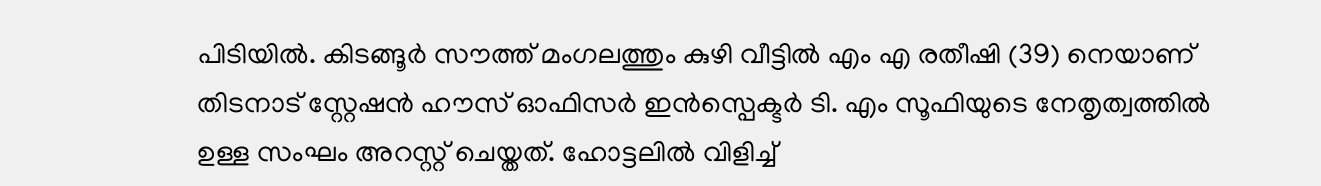പിടിയിൽ. കിടങ്ങൂർ സൗത്ത് മംഗലത്തും കുഴി വീട്ടിൽ എം എ രതീഷി (39) നെയാണ് തിടനാട് സ്റ്റേഷൻ ഹൗസ് ഓഫിസർ ഇൻസ്പെക്ടർ ടി. എം സൂഫിയുടെ നേതൃത്വത്തിൽ ഉള്ള സംഘം അറസ്റ്റ് ചെയ്തത്. ഹോട്ടലിൽ വിളിച്ച്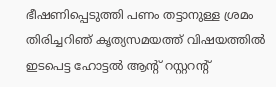ഭീഷണിപ്പെടുത്തി പണം തട്ടാനുള്ള ശ്രമം തിരിച്ചറിഞ് കൃത്യസമയത്ത് വിഷയത്തിൽ ഇടപെട്ട ഹോട്ടൽ ആന്റ് റസ്റ്ററന്റ്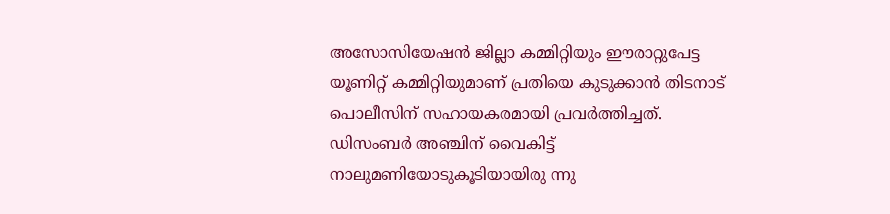അസോസിയേഷൻ ജില്ലാ കമ്മിറ്റിയും ഈരാറ്റുപേട്ട യൂണിറ്റ് കമ്മിറ്റിയുമാണ് പ്രതിയെ കുടുക്കാൻ തിടനാട് പൊലീസിന് സഹായകരമായി പ്രവർത്തിച്ചത്.
ഡിസംബർ അഞ്ചിന് വൈകിട്ട് നാലുമണിയോടുകൂടിയായിരു ന്നു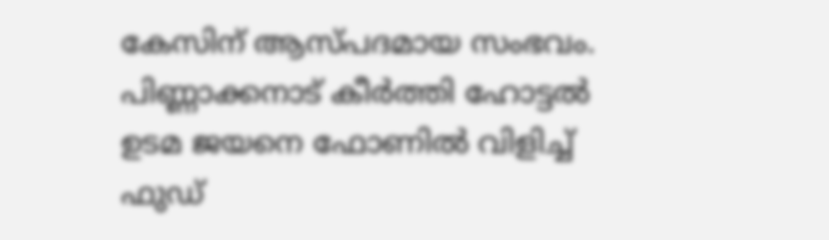കേസിന് ആസ്പദമായ സംഭവം. പിണ്ണാക്കനാട് കീർത്തി ഹോട്ടൽ ഉടമ ജയനെ ഫോണിൽ വിളിച്ച് ഫുഡ്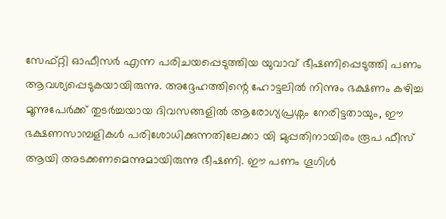സേഫ്റ്റി ഓഫീസർ എന്ന പരിചയപ്പെടുത്തിയ യുവാവ് ഭീഷണിപ്പെടുത്തി പണം ആവശ്യപ്പെടുകയായിരുന്നു. അദ്ദേഹത്തിന്റെ ഹോട്ടലിൽ നിന്നും ഭക്ഷണം കഴിച്ച മൂന്നുപേർക്ക് തുടർച്ചയായ ദിവസങ്ങളിൽ ആരോഗ്യപ്രശ്നം നേരിട്ടതായും, ഈ ഭക്ഷണസാമ്പളികൾ പരിശോധിക്കുന്നതിലേക്കാ യി മുപ്പതിനായിരം രൂപ ഫീസ് ആയി അടക്കണമെന്നുമായിരുന്നു ഭീഷണി. ഈ പണം ഗൂഗിൾ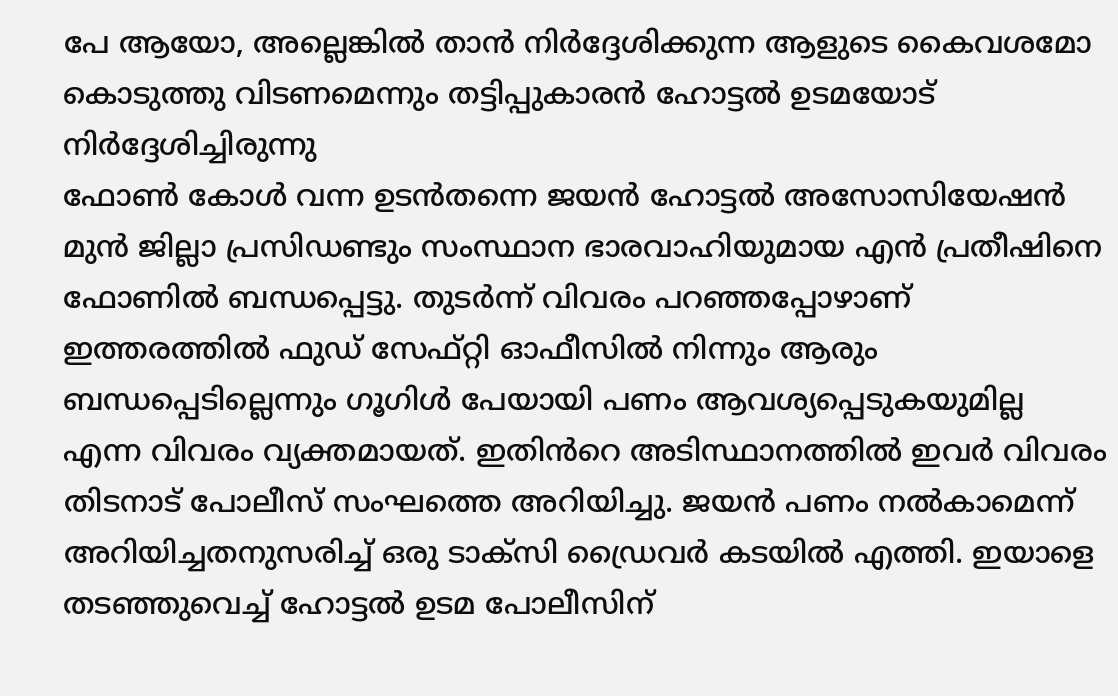പേ ആയോ, അല്ലെങ്കിൽ താൻ നിർദ്ദേശിക്കുന്ന ആളുടെ കൈവശമോ കൊടുത്തു വിടണമെന്നും തട്ടിപ്പുകാരൻ ഹോട്ടൽ ഉടമയോട് നിർദ്ദേശിച്ചിരുന്നു
ഫോൺ കോൾ വന്ന ഉടൻതന്നെ ജയൻ ഹോട്ടൽ അസോസിയേഷൻ മുൻ ജില്ലാ പ്രസിഡണ്ടും സംസ്ഥാന ഭാരവാഹിയുമായ എൻ പ്രതീഷിനെ ഫോണിൽ ബന്ധപ്പെട്ടു. തുടർന്ന് വിവരം പറഞ്ഞപ്പോഴാണ് ഇത്തരത്തിൽ ഫുഡ് സേഫ്റ്റി ഓഫീസിൽ നിന്നും ആരും ബന്ധപ്പെടില്ലെന്നും ഗൂഗിൾ പേയായി പണം ആവശ്യപ്പെടുകയുമില്ല എന്ന വിവരം വ്യക്തമായത്. ഇതിൻറെ അടിസ്ഥാനത്തിൽ ഇവർ വിവരം തിടനാട് പോലീസ് സംഘത്തെ അറിയിച്ചു. ജയൻ പണം നൽകാമെന്ന് അറിയിച്ചതനുസരിച്ച് ഒരു ടാക്സി ഡ്രൈവർ കടയിൽ എത്തി. ഇയാളെ തടഞ്ഞുവെച്ച് ഹോട്ടൽ ഉടമ പോലീസിന്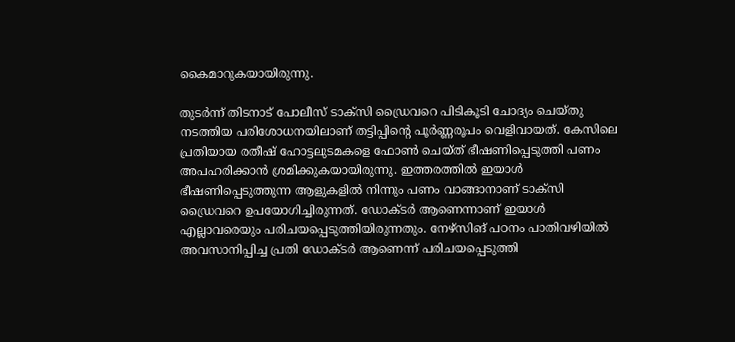കൈമാറുകയായിരുന്നു.

തുടർന്ന് തിടനാട് പോലീസ് ടാക്സി ഡ്രൈവറെ പിടികൂടി ചോദ്യം ചെയ്തു നടത്തിയ പരിശോധനയിലാണ് തട്ടിപ്പിന്റെ പൂർണ്ണരൂപം വെളിവായത്. കേസിലെ പ്രതിയായ രതീഷ് ഹോട്ടലുടമകളെ ഫോൺ ചെയ്ത് ഭീഷണിപ്പെടുത്തി പണം അപഹരിക്കാൻ ശ്രമിക്കുകയായിരുന്നു. ഇത്തരത്തിൽ ഇയാൾ ഭീഷണിപ്പെടുത്തുന്ന ആളുകളിൽ നിന്നും പണം വാങ്ങാനാണ് ടാക്സി ഡ്രൈവറെ ഉപയോഗിച്ചിരുന്നത്. ഡോക്ടർ ആണെന്നാണ് ഇയാൾ എല്ലാവരെയും പരിചയപ്പെടുത്തിയിരുന്നതും. നേഴ്സിങ് പഠനം പാതിവഴിയിൽ അവസാനിപ്പിച്ച പ്രതി ഡോക്ടർ ആണെന്ന് പരിചയപ്പെടുത്തി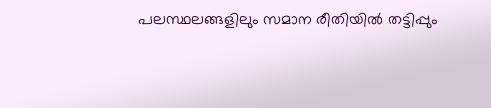പലസ്ഥലങ്ങളിലും സമാന രീതിയിൽ തട്ടിപ്പും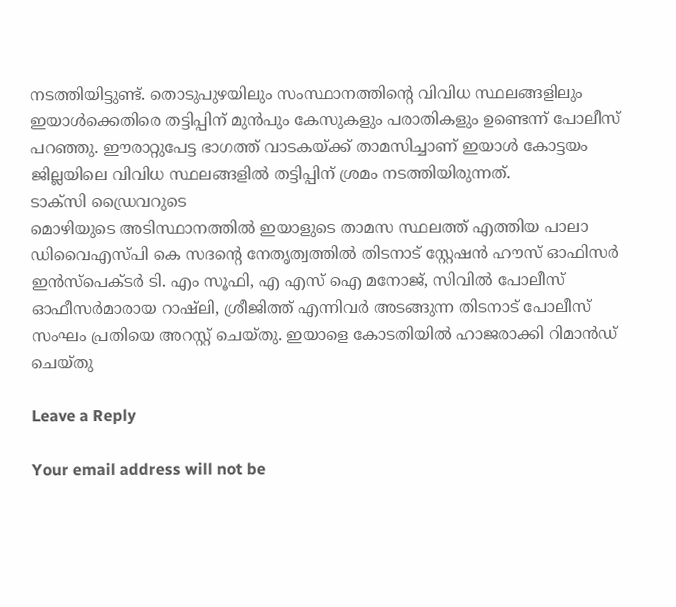നടത്തിയിട്ടുണ്ട്. തൊടുപുഴയിലും സംസ്ഥാനത്തിന്റെ വിവിധ സ്ഥലങ്ങളിലും ഇയാൾക്കെതിരെ തട്ടിപ്പിന് മുൻപും കേസുകളും പരാതികളും ഉണ്ടെന്ന് പോലീസ് പറഞ്ഞു. ഈരാറ്റുപേട്ട ഭാഗത്ത് വാടകയ്ക്ക് താമസിച്ചാണ് ഇയാൾ കോട്ടയം ജില്ലയിലെ വിവിധ സ്ഥലങ്ങളിൽ തട്ടിപ്പിന് ശ്രമം നടത്തിയിരുന്നത്.
ടാക്സി ഡ്രൈവറുടെ
മൊഴിയുടെ അടിസ്ഥാനത്തിൽ ഇയാളുടെ താമസ സ്ഥലത്ത് എത്തിയ പാലാ ഡിവൈഎസ്പ‌ി കെ സദന്റെ നേതൃത്വത്തിൽ തിടനാട് സ്റ്റേഷൻ ഹൗസ് ഓഫിസർ ഇൻസ്പെക്ടർ ടി. എം സൂഫി, എ എസ് ഐ മനോജ്, സിവിൽ പോലീസ് ഓഫീസർമാരായ റാഷ്‌ലി, ശ്രീജിത്ത് എന്നിവർ അടങ്ങുന്ന തിടനാട് പോലീസ് സംഘം പ്രതിയെ അറസ്റ്റ് ചെയ്തു. ഇയാളെ കോടതിയിൽ ഹാജരാക്കി റിമാൻഡ് ചെയ്തു

Leave a Reply

Your email address will not be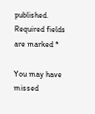published. Required fields are marked *

You may have missed